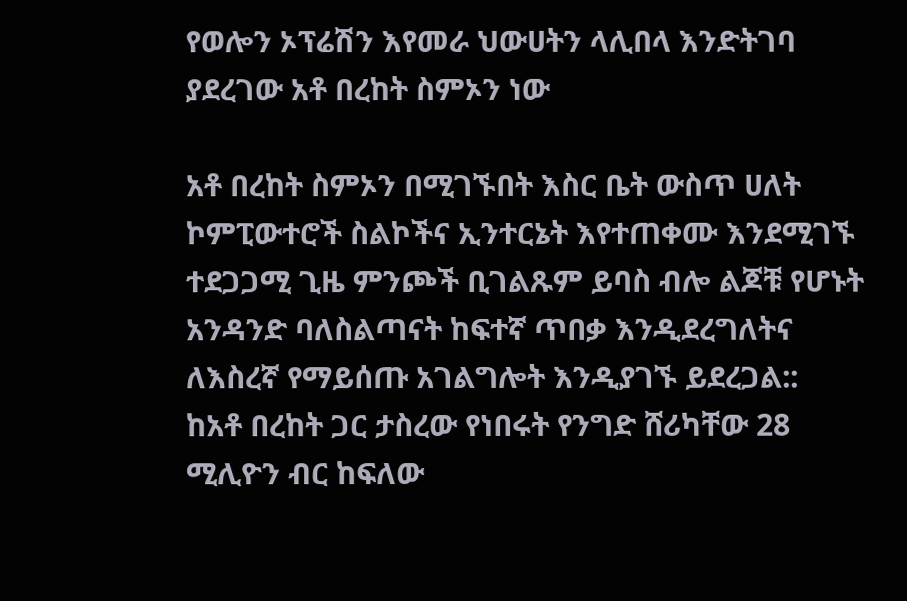የወሎን ኦፕሬሽን እየመራ ህውሀትን ላሊበላ እንድትገባ ያደረገው አቶ በረከት ስምኦን ነው

አቶ በረከት ስምኦን በሚገኙበት እስር ቤት ውስጥ ሀለት ኮምፒውተሮች ስልኮችና ኢንተርኔት እየተጠቀሙ እንደሚገኙ ተደጋጋሚ ጊዜ ምንጮች ቢገልጹም ይባስ ብሎ ልጆቹ የሆኑት አንዳንድ ባለስልጣናት ከፍተኛ ጥበቃ እንዲደረግለትና ለእስረኛ የማይሰጡ አገልግሎት እንዲያገኙ ይደረጋል::
ከአቶ በረከት ጋር ታስረው የነበሩት የንግድ ሸሪካቸው 28 ሚሊዮን ብር ከፍለው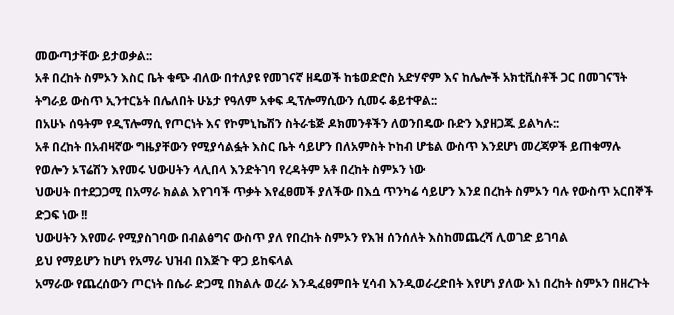መውጣታቸው ይታወቃል::
አቶ በረከት ስምኦን እስር ቤት ቁጭ ብለው በተለያዩ የመገናኛ ዘዴወች ከቴወድሮስ አድሃኖም እና ከሌሎች አክቲቪስቶች ጋር በመገናኘት ትግራይ ውስጥ ኢንተርኔት በሌለበት ሁኔታ የዓለም አቀፍ ዲፕሎማሲውን ሲመሩ ቆይተዋል::
በአሁኑ ሰዓትም የዲፕሎማሲ የጦርነት እና የኮምኒኬሽን ስትራቴጅ ዶክመንቶችን ለወንበዴው ቡድን እያዘጋጁ ይልካሉ::
አቶ በረከት በአብዛኛው ግዜያቸውን የሚያሳልፏት እስር ቤት ሳይሆን በለአምስት ኮከብ ሆቴል ውስጥ እንደሆነ መረጃዎች ይጠቁማሉ
የወሎን ኦፕሬሽን እየመሩ ህውሀትን ላሊበላ እንድትገባ የረዳትም አቶ በረከት ስምኦን ነው
ህውሀት በተደጋጋሚ በአማራ ክልል እየገባች ጥቃት እየፈፀመች ያለችው በእሷ ጥንካሬ ሳይሆን እንደ በረከት ስምኦን ባሉ የውስጥ አርበኞች ድጋፍ ነው !!
ህውሀትን እየመራ የሚያስገባው በብልፅግና ውስጥ ያለ የበረከት ስምኦን የእዝ ሰንሰለት እስከመጨረሻ ሊወገድ ይገባል
ይህ የማይሆን ከሆነ የአማራ ህዝብ በእጅጉ ዋጋ ይከፍላል
አማራው የጨረሰውን ጦርነት በሴራ ድጋሚ በክልሉ ወረራ እንዲፈፀምበት ሂሳብ እንዲወራረድበት እየሆነ ያለው እነ በረከት ስምኦን በዘረጉት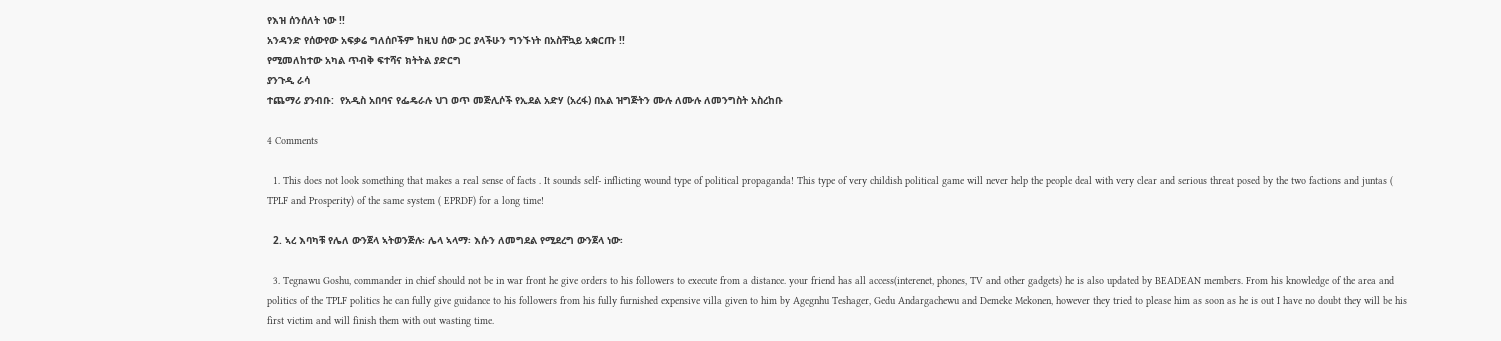የእዝ ሰንሰለት ነው !!
አንዳንድ የሰውየው አፍቃሬ ግለሰቦችም ከዚህ ሰው ጋር ያላችሁን ግንኙነት በአስቸኳይ አቋርጡ !!
የሚመለከተው አካል ጥብቅ ፍተሻና ክትትል ያድርግ
ያንጉዲ ራሳ
ተጨማሪ ያንብቡ:  የአዲስ አበባና የፌዴራሉ ህገ ወጥ መጅሊሶች የኢደል አድሃ (አረፋ) በአል ዝግጅትን ሙሉ ለሙሉ ለመንግስት አስረከቡ

4 Comments

  1. This does not look something that makes a real sense of facts . It sounds self- inflicting wound type of political propaganda! This type of very childish political game will never help the people deal with very clear and serious threat posed by the two factions and juntas ( TPLF and Prosperity) of the same system ( EPRDF) for a long time!

  2. ኣረ እባካቹ የሌለ ውንጀላ ኣትወንጅሉ፡ ሌላ ኣላማ፡ እሱን ለመግደል የሚደረግ ውንጀላ ነው፡

  3. Tegnawu Goshu, commander in chief should not be in war front he give orders to his followers to execute from a distance. your friend has all access(interenet, phones, TV and other gadgets) he is also updated by BEADEAN members. From his knowledge of the area and politics of the TPLF politics he can fully give guidance to his followers from his fully furnished expensive villa given to him by Agegnhu Teshager, Gedu Andargachewu and Demeke Mekonen, however they tried to please him as soon as he is out I have no doubt they will be his first victim and will finish them with out wasting time.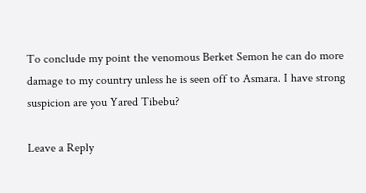To conclude my point the venomous Berket Semon he can do more damage to my country unless he is seen off to Asmara. I have strong suspicion are you Yared Tibebu?

Leave a Reply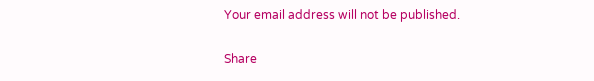Your email address will not be published.

Share